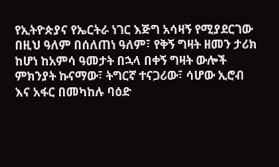የኢትዮጵያና የኤርትራ ነገር እጅግ አሳዛኝ የሚያደርገው በዚህ ዓለም በሰለጠነ ዓለም፣ የቅኝ ግዛት ዘመን ታሪክ ከሆነ ከአምሳ ዓመታት በኋላ በቀኝ ግዛት ውሎች ምክንያት ኩናማው፣ ትግርኛ ተናጋሪው፣ ሳሆው ኢሮብ እና አፋር በመካከሉ ባዕድ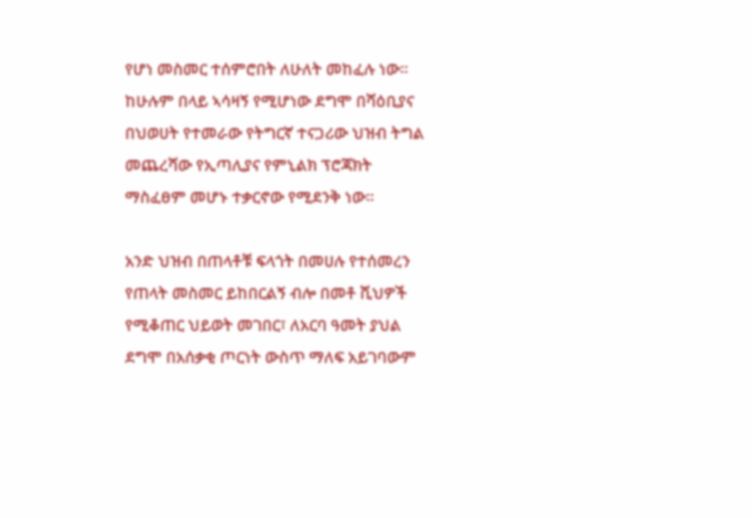የሆነ መስመር ተሰምሮበት ለሁለት መከፈሉ ነው። ከሁሉም በላይ ኣሳዛኝ የሚሆነው ደግሞ በሻዕቢያና በህወሀት የተመራው የትግርኛ ተናጋሪው ህዝብ ትግል መጨረሻው የኢጣሊያና የምኒልክ ፕሮጃክት ማስፈፀም መሆኑ ተቃርኖው የሚደንቅ ነው።

አንድ ህዝብ በጠላቶቹ ፍላጎት በመሀሉ የተሰመረን የጠላት መስመር ይከበርልኝ ብሎ በመቶ ሺህዎች የሚቆጠር ህይወት መገበር፣ ለአርባ ዓመት ያህል ደግሞ በአሰቃቂ ጦርነት ውስጥ ማለፍ አይገባውም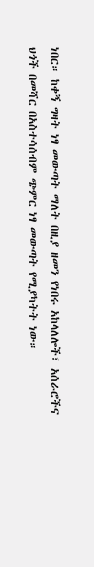ነበር። ከቀኝ ግዛት ነፃ መውጣት ማለት በዚያ ዘመን የነበሩ አከላለሎች፣ አሰራሮችና ህጎች በመሻር በአስተሳሰብም ጭምር ነፃ መውጣት የሚያካትት ነው።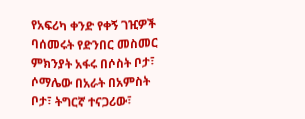የአፍሪካ ቀንድ የቀኝ ገዢዎች ባሰመሩት የድንበር መስመር ምክንያት አፋሩ በሶስት ቦታ፣ ሶማሌው በአራት በአምስት ቦታ፣ ትግርኛ ተናጋሪው፣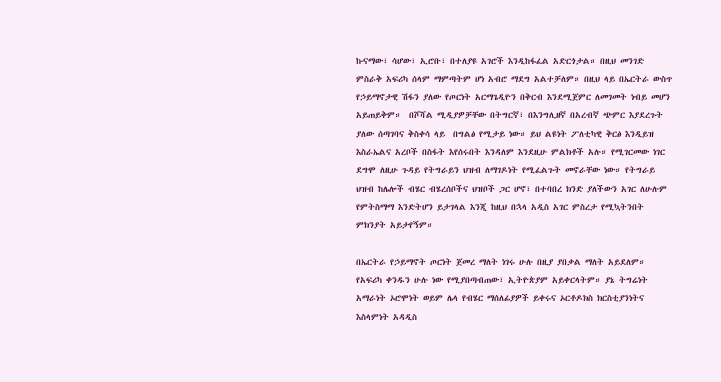ኩናማው፣ ሳሆው፣ ኢሮቡ፣ በተለያዩ አገሮች እንዲከፋፈል አድርጎታል። በዚህ መንገድ ምስራቅ አፍሪካ ሰላም ማምጣትም ሆነ አብሮ ማደግ አልተቻለም። በዚህ ላይ በኤርትራ ውስጥ የኃይማኖታዊ ሽፋን ያለው የጦርነት አርማጌዲዮን በቅርብ እንደሚጀምር ለመገመት ነብይ መሆን አይጠይቅም።  በሾሻል ሚዲያዎቻቸው በትግርኛ፣ በእንግሊዘኛ በአረብኛ ጭምር እያደረጉት ያለው ሰጣገባና ቅስቀሳ ላይ  በግልፅ የሚታይ ነው። ይህ ልዩነት ፖለቲካዊ ቅርፅ እንዲይዝ እስራኤልና አረቦች በስፋት እየሰሩበት እንዳለም እንደዚሁ ምልክቶች አሉ። የሚገርመው ነገር ደግሞ ለዚሁ ጉዳይ የትግራይን ህዝብ ለማገዶነት የሚፈልጉት መኖራቸው ነው። የትግራይ ህዝብ ከሌሎች ብሄር ብሄረሰቦችና ህዝቦች ጋር ሆኖ፣ በተባበረ ክንድ ያለችውን አገር ለሁሉም የምትስማማ እንድትሆን ይታገላል እንጂ ከዚህ በኋላ አዲስ አገር ምስረታ የሚኳትንበት ምክንያት አይታየኝም።

በኤርትራ የኃይማኖት ጦርነት ጀመረ ማለት ነገሩ ሁሉ በዚያ ያበቃል ማለት አይደለም። የአፍሪካ ቀንዱን ሁሉ ነው የሚያበጣብጠው፣ ኢትዮጵያም አይቀርላትም። ያኔ ትግሬነት አማራነት ኦሮሞነት ወይም ሌላ የብሄር ማሰለፊያዎች ይቀሩና ኦርቶዶክስ ክርስቲያንነትና እስላምነት አዳዲስ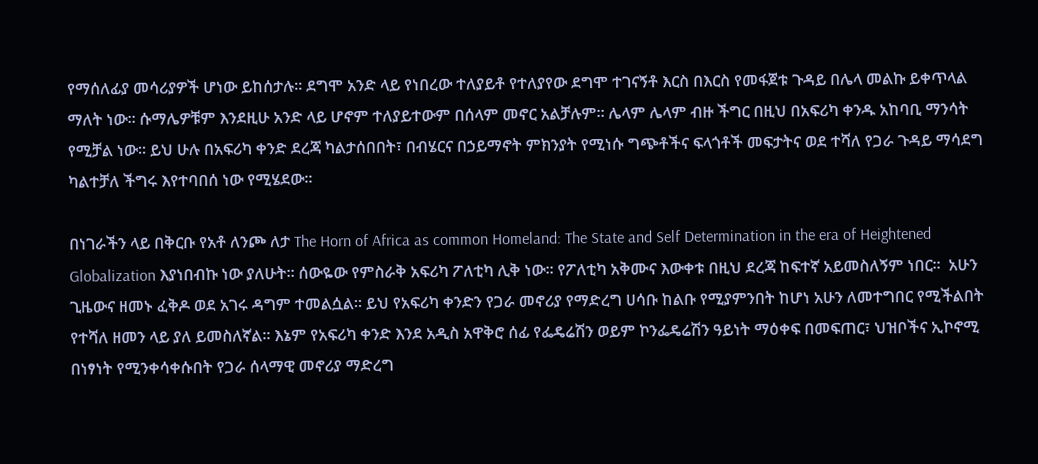የማሰለፊያ መሳሪያዎች ሆነው ይከሰታሉ። ደግሞ አንድ ላይ የነበረው ተለያይቶ የተለያየው ደግሞ ተገናኝቶ እርስ በእርስ የመፋጀቱ ጉዳይ በሌላ መልኩ ይቀጥላል ማለት ነው። ሱማሌዎቹም እንደዚሁ አንድ ላይ ሆኖም ተለያይተውም በሰላም መኖር አልቻሉም። ሌላም ሌላም ብዙ ችግር በዚህ በአፍሪካ ቀንዱ አከባቢ ማንሳት የሚቻል ነው። ይህ ሁሉ በአፍሪካ ቀንድ ደረጃ ካልታሰበበት፣ በብሄርና በኃይማኖት ምክንያት የሚነሱ ግጭቶችና ፍላጎቶች መፍታትና ወደ ተሻለ የጋራ ጉዳይ ማሳደግ ካልተቻለ ችግሩ እየተባበሰ ነው የሚሄደው።

በነገራችን ላይ በቅርቡ የአቶ ለንጮ ለታ The Horn of Africa as common Homeland: The State and Self Determination in the era of Heightened Globalization እያነበብኩ ነው ያለሁት። ሰውዬው የምስራቅ አፍሪካ ፖለቲካ ሊቅ ነው። የፖለቲካ አቅሙና እውቀቱ በዚህ ደረጃ ከፍተኛ አይመስለኝም ነበር።  አሁን ጊዜውና ዘመኑ ፈቅዶ ወደ አገሩ ዳግም ተመልሷል። ይህ የአፍሪካ ቀንድን የጋራ መኖሪያ የማድረግ ሀሳቡ ከልቡ የሚያምንበት ከሆነ አሁን ለመተግበር የሚችልበት የተሻለ ዘመን ላይ ያለ ይመስለኛል። እኔም የአፍሪካ ቀንድ እንደ አዲስ አዋቅሮ ሰፊ የፌዴሬሽን ወይም ኮንፌዴሬሽን ዓይነት ማዕቀፍ በመፍጠር፣ ህዝቦችና ኢኮኖሚ በነፃነት የሚንቀሳቀሱበት የጋራ ሰላማዊ መኖሪያ ማድረግ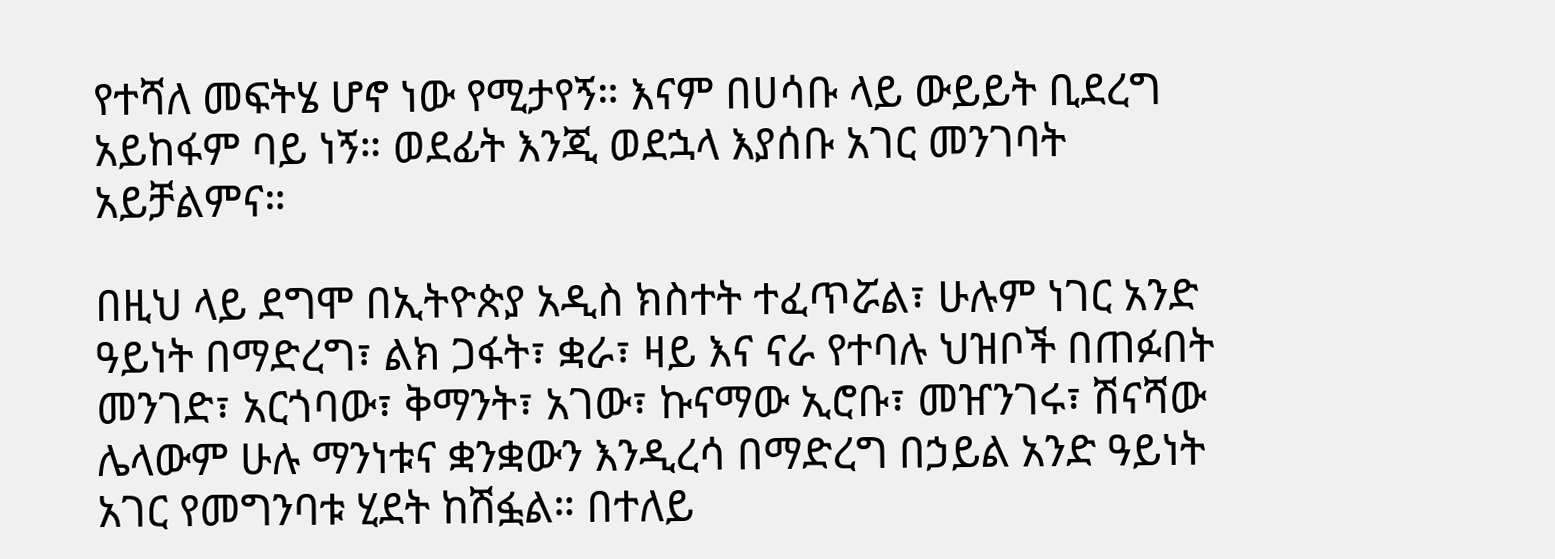የተሻለ መፍትሄ ሆኖ ነው የሚታየኝ። እናም በሀሳቡ ላይ ውይይት ቢደረግ አይከፋም ባይ ነኝ። ወደፊት እንጂ ወደኋላ እያሰቡ አገር መንገባት አይቻልምና።

በዚህ ላይ ደግሞ በኢትዮጵያ አዲስ ክስተት ተፈጥሯል፣ ሁሉም ነገር አንድ ዓይነት በማድረግ፣ ልክ ጋፋት፣ ቋራ፣ ዛይ እና ናራ የተባሉ ህዝቦች በጠፉበት መንገድ፣ አርጎባው፣ ቅማንት፣ አገው፣ ኩናማው ኢሮቡ፣ መዠንገሩ፣ ሽናሻው ሌላውም ሁሉ ማንነቱና ቋንቋውን እንዲረሳ በማድረግ በኃይል አንድ ዓይነት አገር የመግንባቱ ሂደት ከሽፏል። በተለይ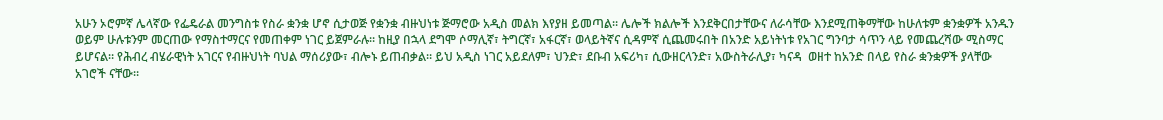አሁን ኦሮምኛ ሌላኛው የፌዴራል መንግስቱ የስራ ቋንቋ ሆኖ ሲታወጅ የቋንቋ ብዙህነቱ ጅማሮው አዲስ መልክ እየያዘ ይመጣል። ሌሎች ክልሎች እንደቅርበታቸውና ለራሳቸው እንደሚጠቅማቸው ከሁለቱም ቋንቋዎች አንዱን ወይም ሁሉቱንም መርጠው የማስተማርና የመጠቀም ነገር ይጀምራሉ። ከዚያ በኋላ ደግሞ ሶማሊኛ፣ ትግርኛ፣ አፋርኛ፣ ወላይትኛና ሲዳምኛ ሲጨመሩበት በአንድ አይነትነቱ የአገር ግንባታ ሳጥን ላይ የመጨረሻው ሚስማር ይሆናል። የሕብረ ብሄራዊነት አገርና የብዙህነት ባህል ማሰሪያው፣ ብሎኑ ይጠብቃል። ይህ አዲስ ነገር አይደለም፣ ህንድ፣ ደቡብ አፍሪካ፣ ሲውዘርላንድ፣ አውስትራሊያ፣ ካናዳ  ወዘተ ከአንድ በላይ የስራ ቋንቋዎች ያላቸው አገሮች ናቸው።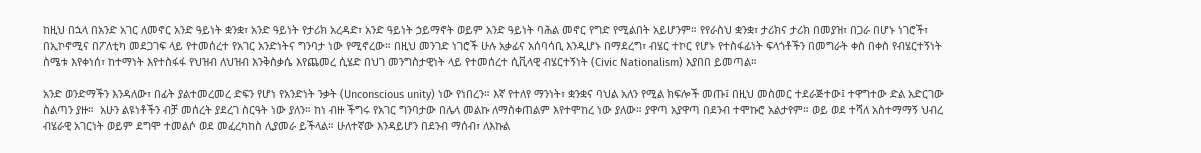ከዚህ በኋላ በአንድ አገር ለመኖር አንድ ዓይነት ቋንቋ፣ አንድ ዓይነት የታሪክ አረዳድ፣ አንድ ዓይነት ኃይማኖት ወይም አንድ ዓይነት ባሕል መኖር የግድ የሚልበት አይሆንም። የየራስህ ቋንቋ፣ ታሪክና ታሪክ በመያዝ፣ በጋራ በሆኑ ነገሮች፣ በኢኮኖሚና በፖለቲካ መደጋገፍ ላይ የተመሰረተ የአገር አንድነትና ግንባታ ነው የሚኖረው። በዚህ መንገድ ነገሮች ሁሉ አቃፊና አሰባሳቢ እንዲሆኑ በማደረግ፣ ብሄር ተኮር የሆኑ የተስፋፊነት ፍላጎቶችን በመግራት ቀስ በቀስ የብሄርተኝነት ስሜቱ እየቀነሰ፣ ከተማነት እየተስፋፋ የህዝብ ለህዝብ እንቅስቃሴ እየጨመረ ሲሄድ በህገ መንግስታዊነት ላይ የተመሰረተ ሲቪላዊ ብሄርተኝነት (Civic Nationalism) እያበበ ይመጣል።

አንድ ወንድማችን እንዳለው፣ በፊት ያልተመረመረ ድፍን የሆነ የአንድነት ንቃት (Unconscious unity) ነው የነበረን። እኛ የተለየ ማንነት፣ ቋንቋና ባህል አለን የሚል ክፍሎች መጡ፤ በዚህ መስመር ተደራጅተው፤ ተዋግተው ድል አድርገው ስልጣን ያዙ።  አሁን ልዩነቶችን ብቻ መሰረት ያደረገ ስርዓት ነው ያለን። ከነ ብዙ ችግሩ የአገር ግንባታው በሌላ መልኩ ለማስቀጠልም እየተሞከረ ነው ያለው። ያዋጣ አያዋጣ በደንብ ተሞኩሮ አልታየም። ወይ ወደ ተሻለ አስተማማኝ ህብረ ብሄራዊ አገርነት ወይም ደግሞ ተመልሶ ወደ መፈረካከስ ሊያመራ ይችላል። ሁለተኛው እንዳይሆን በደንብ ማሰብ፣ ለእኩል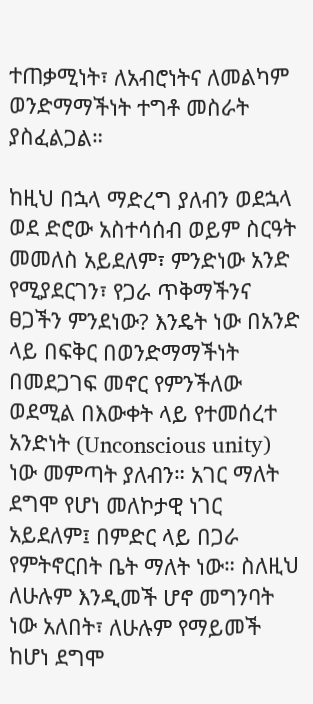ተጠቃሚነት፣ ለአብሮነትና ለመልካም ወንድማማችነት ተግቶ መስራት ያስፈልጋል።

ከዚህ በኋላ ማድረግ ያለብን ወደኋላ ወደ ድሮው አስተሳሰብ ወይም ስርዓት መመለስ አይደለም፣ ምንድነው አንድ የሚያደርገን፣ የጋራ ጥቅማችንና ፀጋችን ምንደነው? እንዴት ነው በአንድ ላይ በፍቅር በወንድማማችነት በመደጋገፍ መኖር የምንችለው ወደሚል በእውቀት ላይ የተመሰረተ አንድነት (Unconscious unity) ነው መምጣት ያለብን። አገር ማለት ደግሞ የሆነ መለኮታዊ ነገር አይደለም፤ በምድር ላይ በጋራ የምትኖርበት ቤት ማለት ነው። ስለዚህ ለሁሉም እንዲመች ሆኖ መግንባት ነው አለበት፣ ለሁሉም የማይመች ከሆነ ደግሞ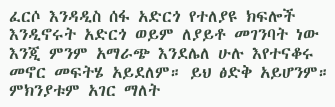ፈርሶ እንዳዲስ ሰፋ አድርጎ የተለያዩ ክፍሎች እንዲኖሩት አድርጎ ወይም ለያይቶ መገንባት ነው እንጂ ምንም አማራጭ እንደሌለ ሁሉ እየተናቆሩ መኖር መፍትሄ አይደለም። ይህ ፅድቅ አይሆንም። ምክንያቱም አገር ማለት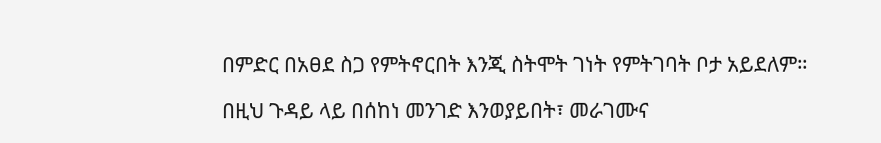በምድር በአፀደ ስጋ የምትኖርበት እንጂ ስትሞት ገነት የምትገባት ቦታ አይደለም።

በዚህ ጉዳይ ላይ በሰከነ መንገድ እንወያይበት፣ መራገሙና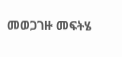መወጋገዙ መፍትሄ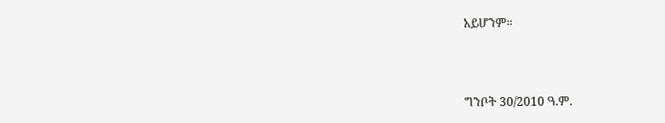አይሆንም።



ግንቦት 30/2010 ዓ.ም.